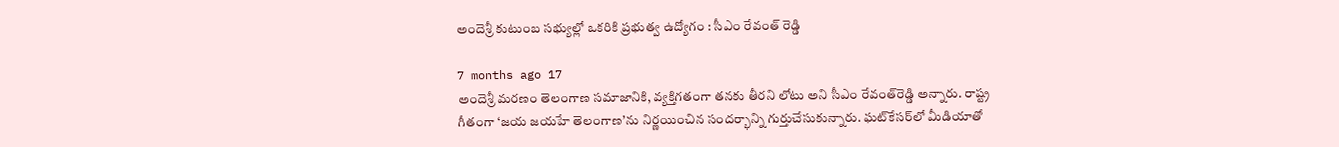అందెశ్రీ కుటుంబ సభ్యుల్లో ఒకరికి ప్రభుత్వ ఉద్యోగం : సీఎం రేవంత్ రెడ్డి

7 months ago 17
అందెశ్రీ మరణం తెలంగాణ సమాజానికి, వ్యక్తిగతంగా తనకు తీరని లోటు అని సీఎం రేవంత్‌రెడ్డి అన్నారు. రాష్ట్ర గీతంగా ‘జయ జయహే తెలంగాణ’ను నిర్ణయించిన సందర్భాన్ని గుర్తుచేసుకున్నారు. ఘట్‌కేసర్‌లో మీడియాతో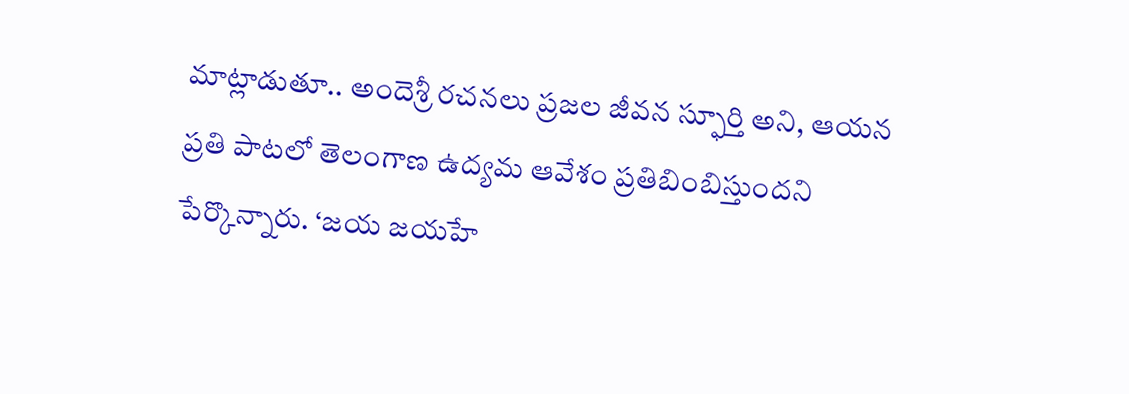మాట్లాడుతూ.. అందెశ్రీ రచనలు ప్రజల జీవన స్ఫూర్తి అని, ఆయన ప్రతి పాటలో తెలంగాణ ఉద్యమ ఆవేశం ప్రతిబింబిస్తుందని పేర్కొన్నారు. ‘జయ జయహే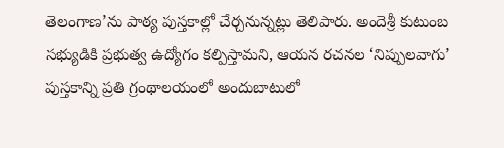తెలంగాణ’ను పాఠ్య పుస్తకాల్లో చేర్చనున్నట్లు తెలిపారు. అందెశ్రీ కుటుంబ సభ్యుడికి ప్రభుత్వ ఉద్యోగం కల్పిస్తామని, ఆయన రచనల ‘నిప్పులవాగు’ పుస్తకాన్ని ప్రతి గ్రంథాలయంలో అందుబాటులో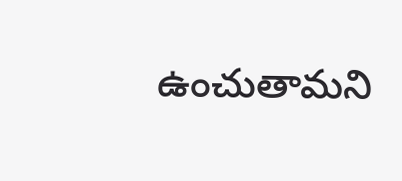ఉంచుతామని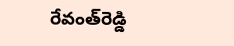రేవంత్‌రెడ్డి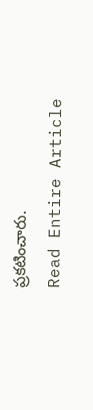ప్రకటించారు.
Read Entire Article